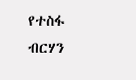የተስፋ ብርሃን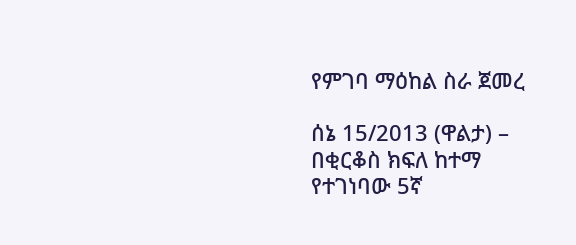የምገባ ማዕከል ስራ ጀመረ

ሰኔ 15/2013 (ዋልታ) – በቂርቆስ ክፍለ ከተማ የተገነባው 5ኛ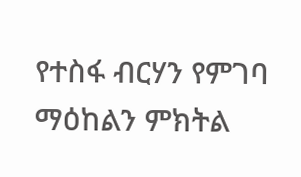የተስፋ ብርሃን የምገባ ማዕከልን ምክትል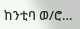ከንቲባ ወ/ሮ…